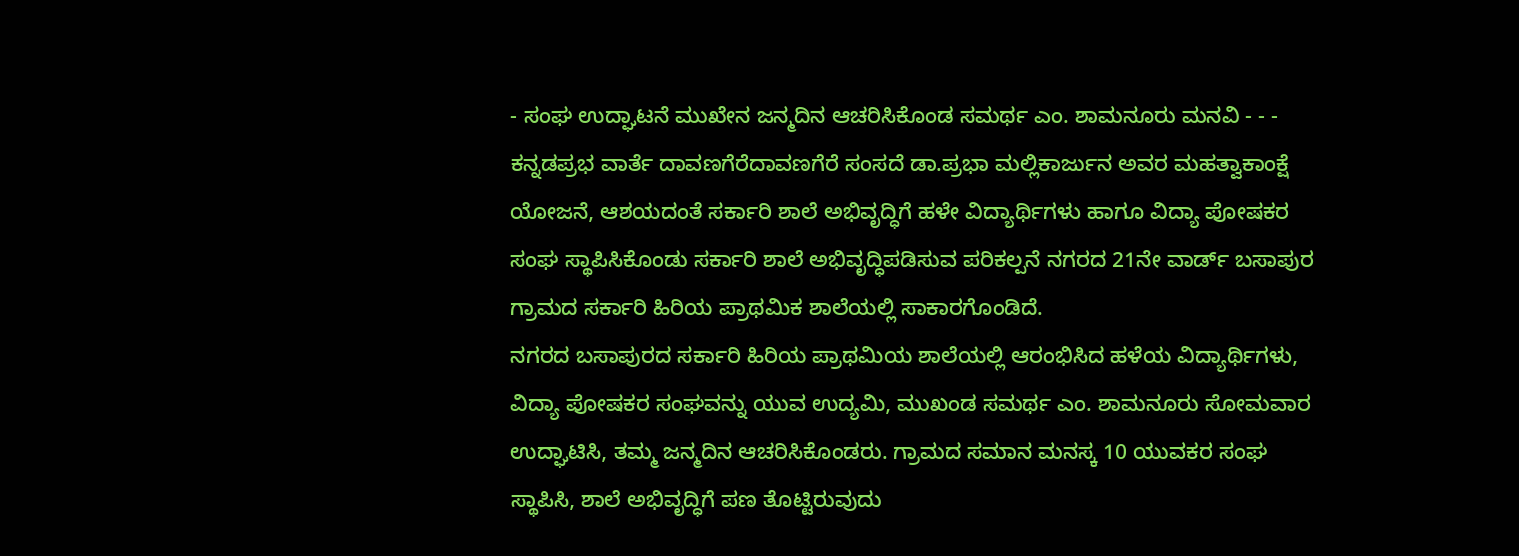- ಸಂಘ ಉದ್ಘಾಟನೆ ಮುಖೇನ ಜನ್ಮದಿನ ಆಚರಿಸಿಕೊಂಡ ಸಮರ್ಥ ಎಂ. ಶಾಮನೂರು ಮನವಿ - - -
ಕನ್ನಡಪ್ರಭ ವಾರ್ತೆ ದಾವಣಗೆರೆದಾವಣಗೆರೆ ಸಂಸದೆ ಡಾ.ಪ್ರಭಾ ಮಲ್ಲಿಕಾರ್ಜುನ ಅವರ ಮಹತ್ವಾಕಾಂಕ್ಷೆ ಯೋಜನೆ, ಆಶಯದಂತೆ ಸರ್ಕಾರಿ ಶಾಲೆ ಅಭಿವೃದ್ಧಿಗೆ ಹಳೇ ವಿದ್ಯಾರ್ಥಿಗಳು ಹಾಗೂ ವಿದ್ಯಾ ಪೋಷಕರ ಸಂಘ ಸ್ಥಾಪಿಸಿಕೊಂಡು ಸರ್ಕಾರಿ ಶಾಲೆ ಅಭಿವೃದ್ಧಿಪಡಿಸುವ ಪರಿಕಲ್ಪನೆ ನಗರದ 21ನೇ ವಾರ್ಡ್ ಬಸಾಪುರ ಗ್ರಾಮದ ಸರ್ಕಾರಿ ಹಿರಿಯ ಪ್ರಾಥಮಿಕ ಶಾಲೆಯಲ್ಲಿ ಸಾಕಾರಗೊಂಡಿದೆ.
ನಗರದ ಬಸಾಪುರದ ಸರ್ಕಾರಿ ಹಿರಿಯ ಪ್ರಾಥಮಿಯ ಶಾಲೆಯಲ್ಲಿ ಆರಂಭಿಸಿದ ಹಳೆಯ ವಿದ್ಯಾರ್ಥಿಗಳು, ವಿದ್ಯಾ ಪೋಷಕರ ಸಂಘವನ್ನು ಯುವ ಉದ್ಯಮಿ, ಮುಖಂಡ ಸಮರ್ಥ ಎಂ. ಶಾಮನೂರು ಸೋಮವಾರ ಉದ್ಘಾಟಿಸಿ, ತಮ್ಮ ಜನ್ಮದಿನ ಆಚರಿಸಿಕೊಂಡರು. ಗ್ರಾಮದ ಸಮಾನ ಮನಸ್ಕ 10 ಯುವಕರ ಸಂಘ ಸ್ಥಾಪಿಸಿ, ಶಾಲೆ ಅಭಿವೃದ್ಧಿಗೆ ಪಣ ತೊಟ್ಟಿರುವುದು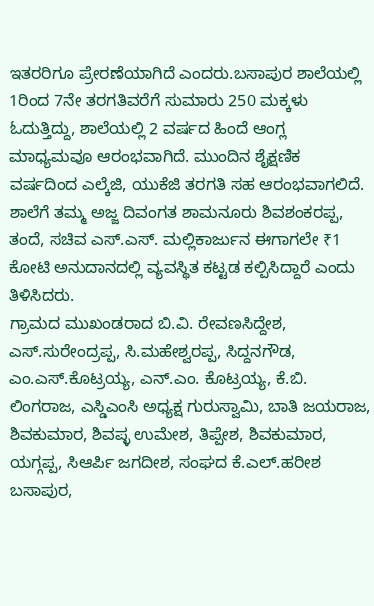ಇತರರಿಗೂ ಪ್ರೇರಣೆಯಾಗಿದೆ ಎಂದರು.ಬಸಾಪುರ ಶಾಲೆಯಲ್ಲಿ 1ರಿಂದ 7ನೇ ತರಗತಿವರೆಗೆ ಸುಮಾರು 250 ಮಕ್ಕಳು ಓದುತ್ತಿದ್ದು, ಶಾಲೆಯಲ್ಲಿ 2 ವರ್ಷದ ಹಿಂದೆ ಆಂಗ್ಲ ಮಾಧ್ಯಮವೂ ಆರಂಭವಾಗಿದೆ. ಮುಂದಿನ ಶೈಕ್ಷಣಿಕ ವರ್ಷದಿಂದ ಎಲ್ಕೆಜಿ, ಯುಕೆಜಿ ತರಗತಿ ಸಹ ಆರಂಭವಾಗಲಿದೆ. ಶಾಲೆಗೆ ತಮ್ಮ ಅಜ್ಜ ದಿವಂಗತ ಶಾಮನೂರು ಶಿವಶಂಕರಪ್ಪ, ತಂದೆ, ಸಚಿವ ಎಸ್.ಎಸ್. ಮಲ್ಲಿಕಾರ್ಜುನ ಈಗಾಗಲೇ ₹1 ಕೋಟಿ ಅನುದಾನದಲ್ಲಿ ವ್ಯವಸ್ಥಿತ ಕಟ್ಟಡ ಕಲ್ಪಿಸಿದ್ದಾರೆ ಎಂದು ತಿಳಿಸಿದರು.
ಗ್ರಾಮದ ಮುಖಂಡರಾದ ಬಿ.ವಿ. ರೇವಣಸಿದ್ದೇಶ, ಎಸ್.ಸುರೇಂದ್ರಪ್ಪ, ಸಿ.ಮಹೇಶ್ವರಪ್ಪ, ಸಿದ್ದನಗೌಡ, ಎಂ.ಎಸ್.ಕೊಟ್ರಯ್ಯ, ಎನ್.ಎಂ. ಕೊಟ್ರಯ್ಯ, ಕೆ.ಬಿ. ಲಿಂಗರಾಜ, ಎಸ್ಡಿಎಂಸಿ ಅಧ್ಯಕ್ಷ ಗುರುಸ್ವಾಮಿ, ಬಾತಿ ಜಯರಾಜ, ಶಿವಕುಮಾರ, ಶಿವಪ್ಳ ಉಮೇಶ, ತಿಪ್ಪೇಶ, ಶಿವಕುಮಾರ, ಯಗ್ಗಪ್ಪ, ಸಿಆರ್ಪಿ ಜಗದೀಶ, ಸಂಘದ ಕೆ.ಎಲ್.ಹರೀಶ ಬಸಾಪುರ,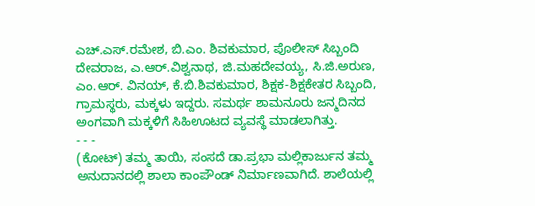ಎಚ್.ಎಸ್.ರಮೇಶ, ಬಿ.ಎಂ. ಶಿವಕುಮಾರ, ಪೊಲೀಸ್ ಸಿಬ್ಬಂದಿ ದೇವರಾಜ, ಎ.ಆರ್.ವಿಶ್ವನಾಥ, ಜಿ.ಮಹದೇವಯ್ಯ, ಸಿ.ಜಿ.ಅರುಣ, ಎಂ.ಆರ್. ವಿನಯ್, ಕೆ.ಬಿ.ಶಿವಕುಮಾರ, ಶಿಕ್ಷಕ-ಶಿಕ್ಷಕೇತರ ಸಿಬ್ಬಂದಿ, ಗ್ರಾಮಸ್ಥರು, ಮಕ್ಕಳು ಇದ್ದರು. ಸಮರ್ಥ ಶಾಮನೂರು ಜನ್ಮದಿನದ ಅಂಗವಾಗಿ ಮಕ್ಕಳಿಗೆ ಸಿಹಿಊಟದ ವ್ಯವಸ್ಥೆ ಮಾಡಲಾಗಿತ್ತು.
- - -
(ಕೋಟ್) ತಮ್ಮ ತಾಯಿ, ಸಂಸದೆ ಡಾ.ಪ್ರಭಾ ಮಲ್ಲಿಕಾರ್ಜುನ ತಮ್ಮ ಅನುದಾನದಲ್ಲಿ ಶಾಲಾ ಕಾಂಪೌಂಡ್ ನಿರ್ಮಾಣವಾಗಿದೆ. ಶಾಲೆಯಲ್ಲಿ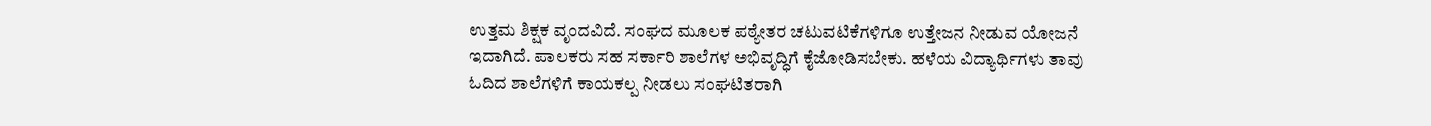ಉತ್ತಮ ಶಿಕ್ಷಕ ವೃಂದವಿದೆ. ಸಂಘದ ಮೂಲಕ ಪಠ್ಯೇತರ ಚಟುವಟಿಕೆಗಳಿಗೂ ಉತ್ತೇಜನ ನೀಡುವ ಯೋಜನೆ ಇದಾಗಿದೆ. ಪಾಲಕರು ಸಹ ಸರ್ಕಾರಿ ಶಾಲೆಗಳ ಅಭಿವೃದ್ಧಿಗೆ ಕೈಜೋಡಿಸಬೇಕು. ಹಳೆಯ ವಿದ್ಯಾರ್ಥಿಗಳು ತಾವು ಓದಿದ ಶಾಲೆಗಳಿಗೆ ಕಾಯಕಲ್ಪ ನೀಡಲು ಸಂಘಟಿತರಾಗಿ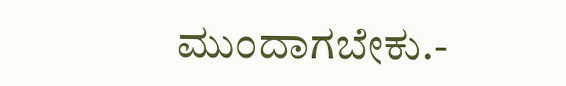ಮುಂದಾಗಬೇಕು.-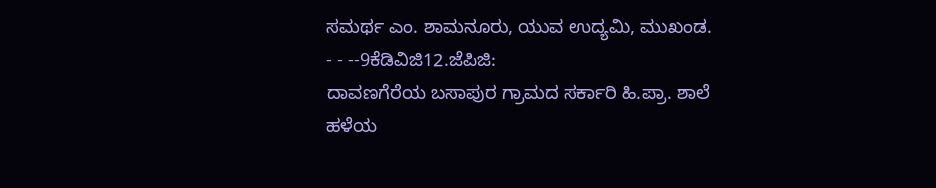ಸಮರ್ಥ ಎಂ. ಶಾಮನೂರು, ಯುವ ಉದ್ಯಮಿ, ಮುಖಂಡ.
- - --9ಕೆಡಿವಿಜಿ12.ಜೆಪಿಜಿ:
ದಾವಣಗೆರೆಯ ಬಸಾಪುರ ಗ್ರಾಮದ ಸರ್ಕಾರಿ ಹಿ.ಪ್ರಾ. ಶಾಲೆ ಹಳೆಯ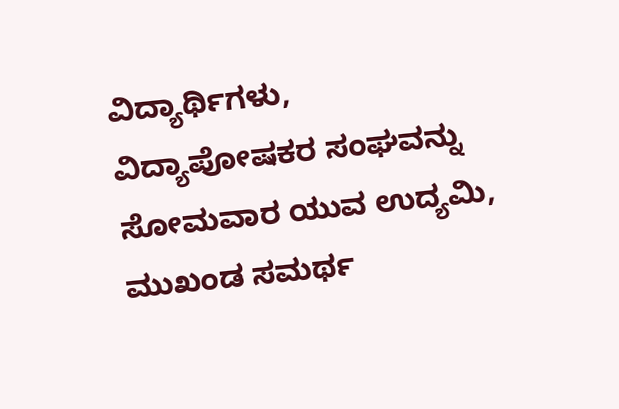ವಿದ್ಯಾರ್ಥಿಗಳು, ವಿದ್ಯಾಪೋಷಕರ ಸಂಘವನ್ನು ಸೋಮವಾರ ಯುವ ಉದ್ಯಮಿ, ಮುಖಂಡ ಸಮರ್ಥ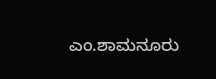ಎಂ.ಶಾಮನೂರು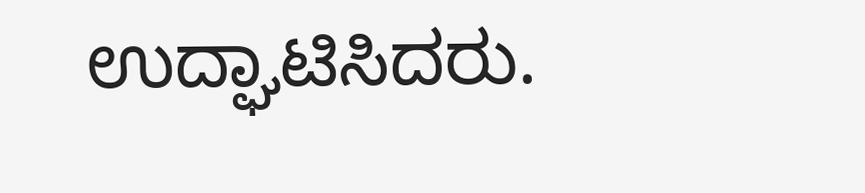ಉದ್ಘಾಟಿಸಿದರು.